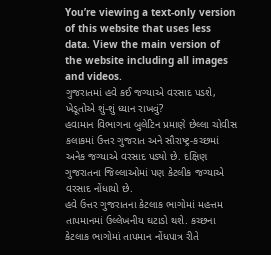You’re viewing a text-only version of this website that uses less data. View the main version of the website including all images and videos.
ગુજરાતમાં હવે કઈ જગ્યાએ વરસાદ પડશે, ખેડૂતોએ શું-શું ધ્યાન રાખવું?
હવામાન વિભાગના બુલેટિન પ્રમાણે છેલ્લા ચોવીસ કલાકમાં ઉત્તર ગુજરાત અને સૌરાષ્ટ્ર-કચ્છમાં અનેક જગ્યાએ વરસાદ પડ્યો છે. દક્ષિણ ગુજરાતના જિલ્લાઓમાં પણ કેટલીક જગ્યાએ વરસાદ નોંધાયો છે.
હવે ઉત્તર ગુજરાતના કેટલાક ભાગોમાં મહત્તમ તાપમાનમાં ઉલ્લેખનીય ઘટાડો થશે. કચ્છના કેટલાક ભાગોમાં તાપમાન નોંધપાત્ર રીતે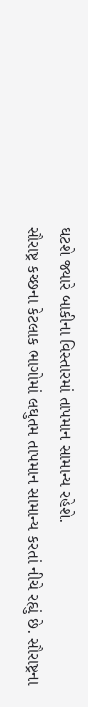ઘટશે જ્યારે બાકીના વિસ્તારમાં તાપમાન સામાન્ય રહેશે.
સૌરાષ્ટ્ર કચ્છના કેટલાક ભાગોમાં લઘુતમ તાપમાન સામાન્ય કરતાં નીચે રહ્યું છે. સૌરાષ્ટ્રના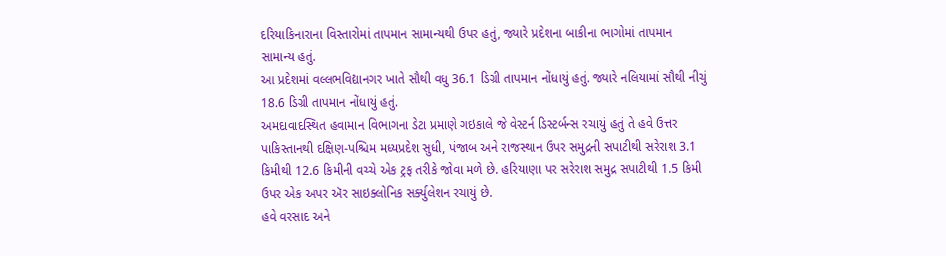દરિયાકિનારાના વિસ્તારોમાં તાપમાન સામાન્યથી ઉપર હતું, જ્યારે પ્રદેશના બાકીના ભાગોમાં તાપમાન સામાન્ય હતું.
આ પ્રદેશમાં વલ્લભવિદ્યાનગર ખાતે સૌથી વધુ 36.1 ડિગ્રી તાપમાન નોંધાયું હતું. જ્યારે નલિયામાં સૌથી નીચું 18.6 ડિગ્રી તાપમાન નોંધાયું હતું.
અમદાવાદસ્થિત હવામાન વિભાગના ડેટા પ્રમાણે ગઇકાલે જે વેસ્ટર્ન ડિસ્ટર્બન્સ રચાયું હતું તે હવે ઉત્તર પાકિસ્તાનથી દક્ષિણ-પશ્ચિમ મધ્યપ્રદેશ સુધી, પંજાબ અને રાજસ્થાન ઉપર સમુદ્રની સપાટીથી સરેરાશ 3.1 કિમીથી 12.6 કિમીની વચ્ચે એક ટ્રફ તરીકે જોવા મળે છે. હરિયાણા પર સરેરાશ સમુદ્ર સપાટીથી 1.5 કિમી ઉપર એક અપર ઍર સાઇક્લોનિક સર્ક્યુલેશન રચાયું છે.
હવે વરસાદ અને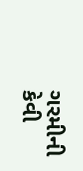ગરમીની કેવી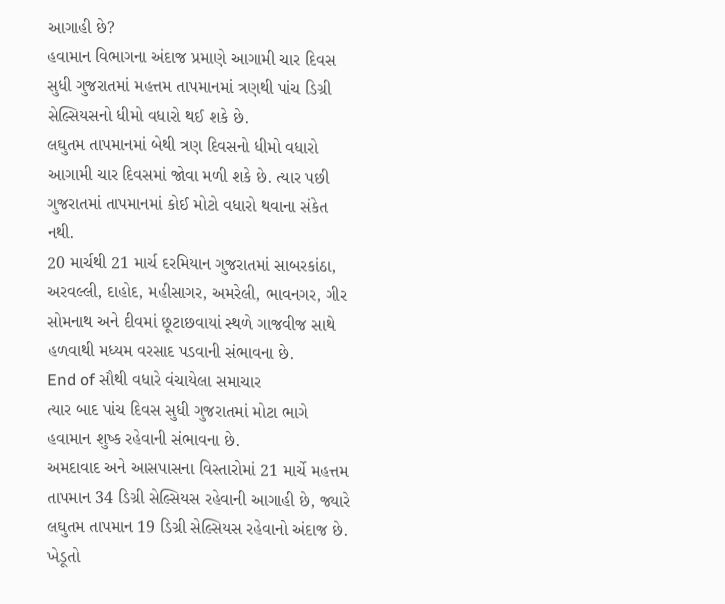આગાહી છે?
હવામાન વિભાગના અંદાજ પ્રમાણે આગામી ચાર દિવસ સુધી ગુજરાતમાં મહત્તમ તાપમાનમાં ત્રણથી પાંચ ડિગ્રી સેલ્સિયસનો ધીમો વધારો થઈ શકે છે.
લઘુતમ તાપમાનમાં બેથી ત્રણ દિવસનો ધીમો વધારો આગામી ચાર દિવસમાં જોવા મળી શકે છે. ત્યાર પછી ગુજરાતમાં તાપમાનમાં કોઈ મોટો વધારો થવાના સંકેત નથી.
20 માર્ચથી 21 માર્ચ દરમિયાન ગુજરાતમાં સાબરકાંઠા, અરવલ્લી, દાહોદ, મહીસાગર, અમરેલી, ભાવનગર, ગીર સોમનાથ અને દીવમાં છૂટાછવાયાં સ્થળે ગાજવીજ સાથે હળવાથી મધ્યમ વરસાદ પડવાની સંભાવના છે.
End of સૌથી વધારે વંચાયેલા સમાચાર
ત્યાર બાદ પાંચ દિવસ સુધી ગુજરાતમાં મોટા ભાગે હવામાન શુષ્ક રહેવાની સંભાવના છે.
અમદાવાદ અને આસપાસના વિસ્તારોમાં 21 માર્ચે મહત્તમ તાપમાન 34 ડિગ્રી સેલ્સિયસ રહેવાની આગાહી છે, જ્યારે લઘુતમ તાપમાન 19 ડિગ્રી સેલ્સિયસ રહેવાનો અંદાજ છે.
ખેડૂતો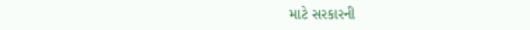માટે સરકારની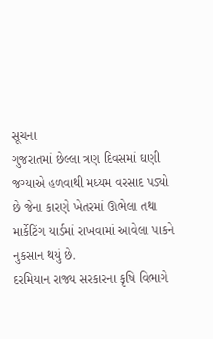સૂચના
ગુજરાતમાં છેલ્લા ત્રણ દિવસમાં ઘણી જગ્યાએ હળવાથી મધ્યમ વરસાદ પડ્યો છે જેના કારણે ખેતરમાં ઊભેલા તથા માર્કેટિંગ યાર્ડમાં રાખવામાં આવેલા પાકને નુકસાન થયું છે.
દરમિયાન રાજ્ય સરકારના કૃષિ વિભાગે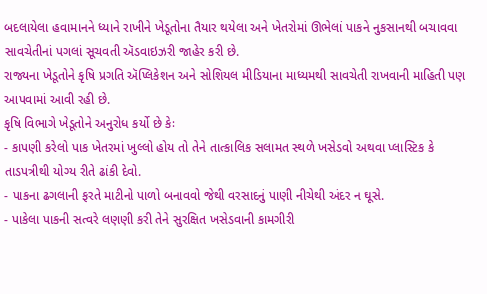બદલાયેલા હવામાનને ધ્યાને રાખીને ખેડૂતોના તૈયાર થયેલા અને ખેતરોમાં ઊભેલાં પાકને નુકસાનથી બચાવવા સાવચેતીનાં પગલાં સૂચવતી ઍડવાઇઝરી જાહેર કરી છે.
રાજ્યના ખેડૂતોને કૃષિ પ્રગતિ ઍપ્લિકેશન અને સોશિયલ મીડિયાના માધ્યમથી સાવચેતી રાખવાની માહિતી પણ આપવામાં આવી રહી છે.
કૃષિ વિભાગે ખેડૂતોને અનુરોધ કર્યો છે કેઃ
- કાપણી કરેલો પાક ખેતરમાં ખુલ્લો હોય તો તેને તાત્કાલિક સલામત સ્થળે ખસેડવો અથવા પ્લાસ્ટિક કે તાડપત્રીથી યોગ્ય રીતે ઢાંકી દેવો.
- પાકના ઢગલાની ફરતે માટીનો પાળો બનાવવો જેથી વરસાદનું પાણી નીચેથી અંદર ન ઘૂસે.
- પાકેલા પાકની સત્વરે લણણી કરી તેને સુરક્ષિત ખસેડવાની કામગીરી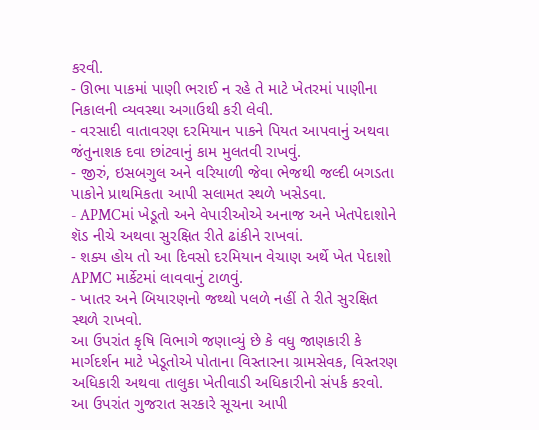કરવી.
- ઊભા પાકમાં પાણી ભરાઈ ન રહે તે માટે ખેતરમાં પાણીના નિકાલની વ્યવસ્થા અગાઉથી કરી લેવી.
- વરસાદી વાતાવરણ દરમિયાન પાકને પિયત આપવાનું અથવા જંતુનાશક દવા છાંટવાનું કામ મુલતવી રાખવું.
- જીરું, ઇસબગુલ અને વરિયાળી જેવા ભેજથી જલ્દી બગડતા પાકોને પ્રાથમિકતા આપી સલામત સ્થળે ખસેડવા.
- APMCમાં ખેડૂતો અને વેપારીઓએ અનાજ અને ખેતપેદાશોને શૅડ નીચે અથવા સુરક્ષિત રીતે ઢાંકીને રાખવાં.
- શક્ય હોય તો આ દિવસો દરમિયાન વેચાણ અર્થે ખેત પેદાશો APMC માર્કેટમાં લાવવાનું ટાળવું.
- ખાતર અને બિયારણનો જથ્થો પલળે નહીં તે રીતે સુરક્ષિત સ્થળે રાખવો.
આ ઉપરાંત કૃષિ વિભાગે જણાવ્યું છે કે વધુ જાણકારી કે માર્ગદર્શન માટે ખેડૂતોએ પોતાના વિસ્તારના ગ્રામસેવક, વિસ્તરણ અધિકારી અથવા તાલુકા ખેતીવાડી અધિકારીનો સંપર્ક કરવો.
આ ઉપરાંત ગુજરાત સરકારે સૂચના આપી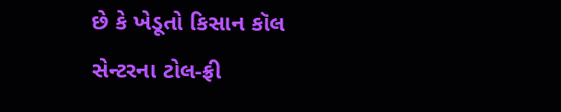છે કે ખેડૂતો કિસાન કૉલ સેન્ટરના ટોલ-ફ્રી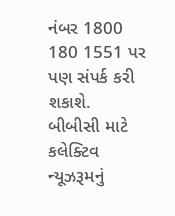નંબર 1800 180 1551 પર પણ સંપર્ક કરી શકાશે.
બીબીસી માટે કલેક્ટિવ ન્યૂઝરૂમનું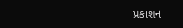પ્રકાશન